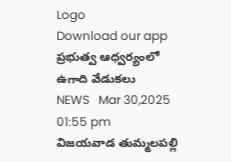Logo
Download our app
ప్ర‌భుత్వ ఆధ్వ‌ర్యంలో ఉగాది వేడుక‌లు
NEWS   Mar 30,2025 01:55 pm
విజయవాడ తుమ్మలపల్లి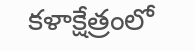కళాక్షేత్రంలో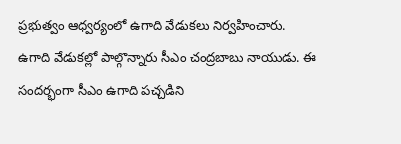ప్రభుత్వం ఆధ్వర్యంలో ఉగాది వేడుకలు నిర్వ‌హించారు. ఉగాది వేడుకల్లో పాల్గొన్నారు సీఎం చంద్రబాబు నాయుడు. ఈ సందర్భంగా సీఎం ఉగాది పచ్చడిని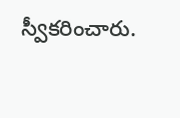స్వీకరించారు.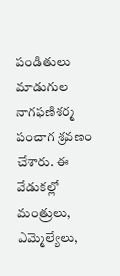పండితులు మాడుగుల నాగఫణిశర్మ పంచాగ శ్రవణం చేశారు. ఈ వేడుకల్లో మంత్రులు, ఎమ్మెల్యేలు,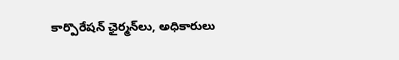కార్పొరేషన్ ఛైర్మన్‌లు, అధికారులు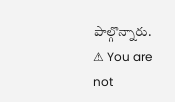పాల్గొన్నారు.
⚠ You are not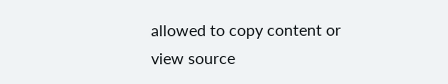allowed to copy content or view source